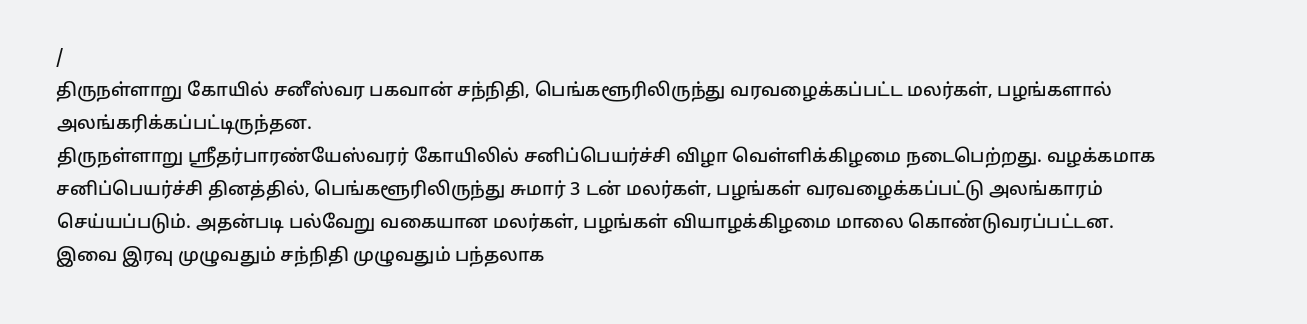/
திருநள்ளாறு கோயில் சனீஸ்வர பகவான் சந்நிதி, பெங்களூரிலிருந்து வரவழைக்கப்பட்ட மலர்கள், பழங்களால் அலங்கரிக்கப்பட்டிருந்தன.
திருநள்ளாறு ஸ்ரீதர்பாரண்யேஸ்வரர் கோயிலில் சனிப்பெயர்ச்சி விழா வெள்ளிக்கிழமை நடைபெற்றது. வழக்கமாக சனிப்பெயர்ச்சி தினத்தில், பெங்களூரிலிருந்து சுமார் 3 டன் மலர்கள், பழங்கள் வரவழைக்கப்பட்டு அலங்காரம் செய்யப்படும். அதன்படி பல்வேறு வகையான மலர்கள், பழங்கள் வியாழக்கிழமை மாலை கொண்டுவரப்பட்டன. இவை இரவு முழுவதும் சந்நிதி முழுவதும் பந்தலாக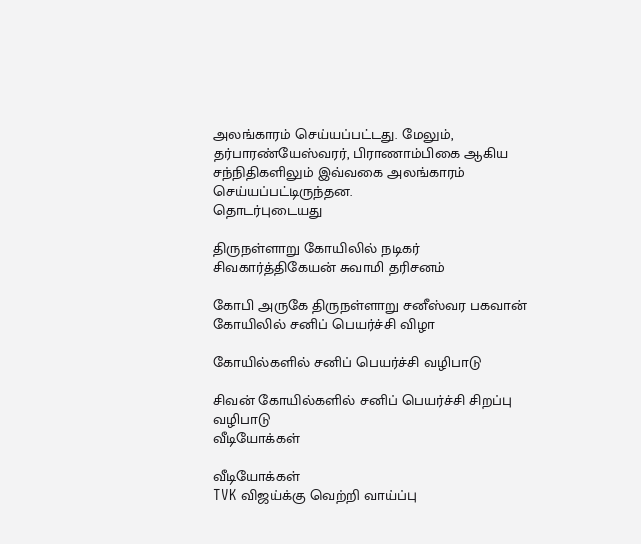அலங்காரம் செய்யப்பட்டது. மேலும், தர்பாரண்யேஸ்வரர், பிராணாம்பிகை ஆகிய சந்நிதிகளிலும் இவ்வகை அலங்காரம் செய்யப்பட்டிருந்தன.
தொடர்புடையது

திருநள்ளாறு கோயிலில் நடிகர் சிவகார்த்திகேயன் சுவாமி தரிசனம்

கோபி அருகே திருநள்ளாறு சனீஸ்வர பகவான் கோயிலில் சனிப் பெயர்ச்சி விழா

கோயில்களில் சனிப் பெயர்ச்சி வழிபாடு

சிவன் கோயில்களில் சனிப் பெயர்ச்சி சிறப்பு வழிபாடு
வீடியோக்கள்

வீடியோக்கள்
TVK விஜய்க்கு வெற்றி வாய்ப்பு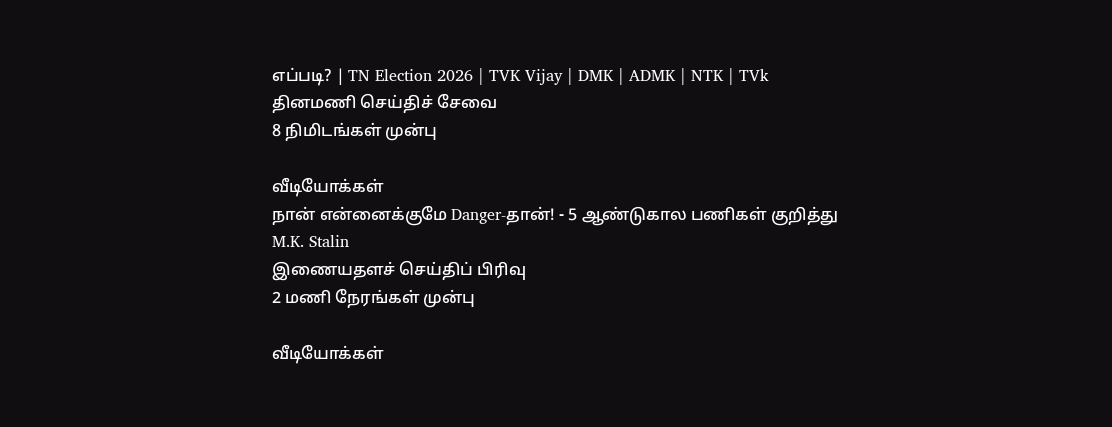எப்படி? | TN Election 2026 | TVK Vijay | DMK | ADMK | NTK | TVk
தினமணி செய்திச் சேவை
8 நிமிடங்கள் முன்பு

வீடியோக்கள்
நான் என்னைக்குமே Danger-தான்! - 5 ஆண்டுகால பணிகள் குறித்து M.K. Stalin
இணையதளச் செய்திப் பிரிவு
2 மணி நேரங்கள் முன்பு

வீடியோக்கள்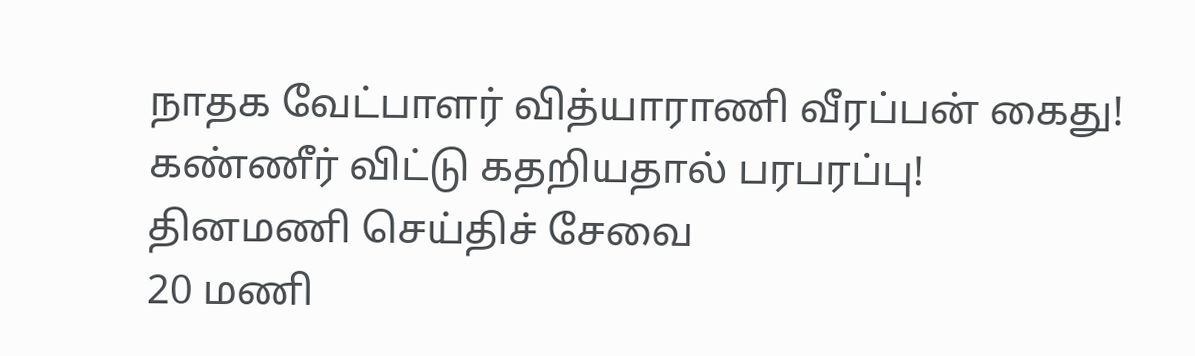நாதக வேட்பாளர் வித்யாராணி வீரப்பன் கைது! கண்ணீர் விட்டு கதறியதால் பரபரப்பு!
தினமணி செய்திச் சேவை
20 மணி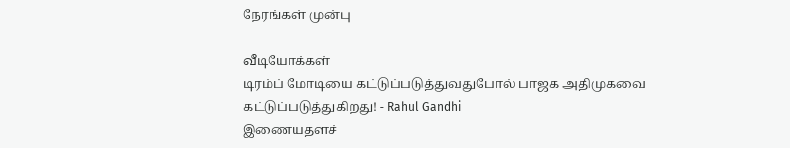நேரங்கள் முன்பு

வீடியோக்கள்
டிரம்ப் மோடியை கட்டுப்படுத்துவதுபோல் பாஜக அதிமுகவை கட்டுப்படுத்துகிறது! - Rahul Gandhi
இணையதளச்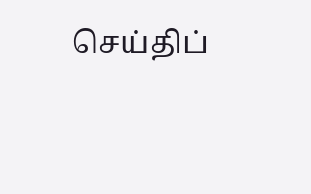செய்திப்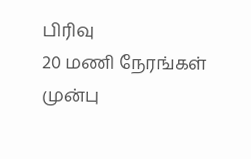பிரிவு
20 மணி நேரங்கள் முன்பு